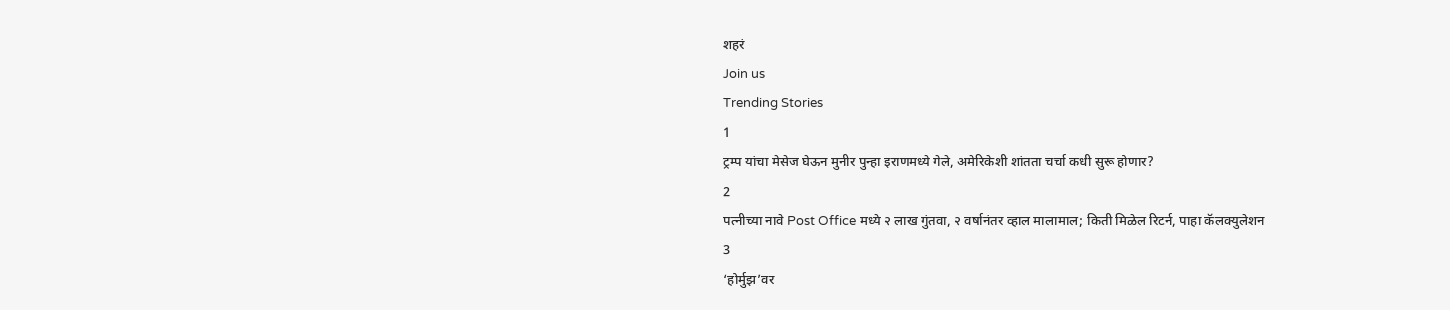शहरं
Join us
Trending Stories
1
ट्रम्प यांचा मेसेज घेऊन मुनीर पुन्हा इराणमध्ये गेले, अमेरिकेशी शांतता चर्चा कधी सुरू होणार?
2
पत्नीच्या नावे Post Office मध्ये २ लाख गुंतवा, २ वर्षानंतर व्हाल मालामाल; किती मिळेल रिटर्न, पाहा कॅलक्युलेशन
3
‘होर्मुझ’वर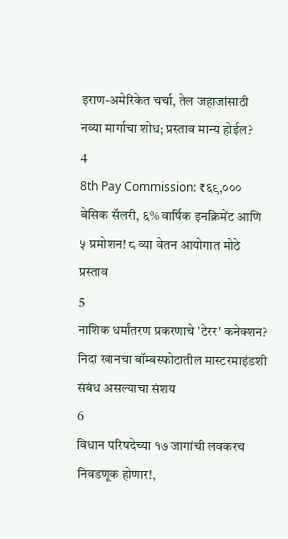इराण-अमेरिकेत चर्चा, तेल जहाजांसाठी नव्या मार्गाचा शोध; प्रस्ताव मान्य होईल?
4
8th Pay Commission: ₹६९,००० बेसिक सॅलरी, ६% वार्षिक इनक्रिमेंट आणि ५ प्रमोशन! ८ व्या वेतन आयोगात मोठे प्रस्ताव
5
नाशिक धर्मांतरण प्रकरणाचे 'टेरर' कनेक्शन? निदा खानचा बॉम्बस्फोटातील मास्टरमाइंडशी संबंध असल्याचा संशय
6
विधान परिषदेच्या १७ जागांची लवकरच निवडणूक होणार!,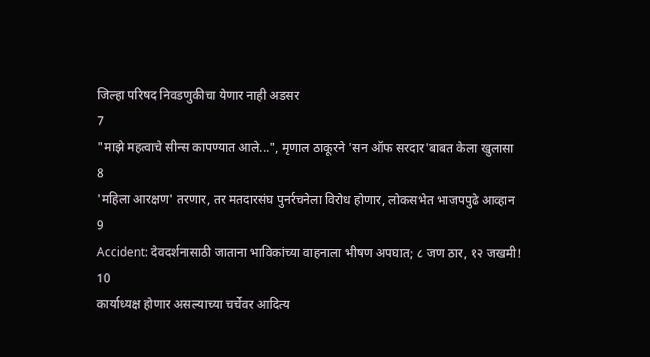जिल्हा परिषद निवडणुकीचा येणार नाही अडसर
7
"माझे महत्वाचे सीन्स कापण्यात आले...", मृणाल ठाकूरने 'सन ऑफ सरदार'बाबत केला खुलासा
8
'महिला आरक्षण' तरणार, तर मतदारसंघ पुनर्रचनेला विरोध होणार, लोकसभेत भाजपपुढे आव्हान
9
Accident: देवदर्शनासाठी जाताना भाविकांच्या वाहनाला भीषण अपघात; ८ जण ठार, १२ जखमी!
10
कार्याध्यक्ष होणार असल्याच्या चर्चेवर आदित्य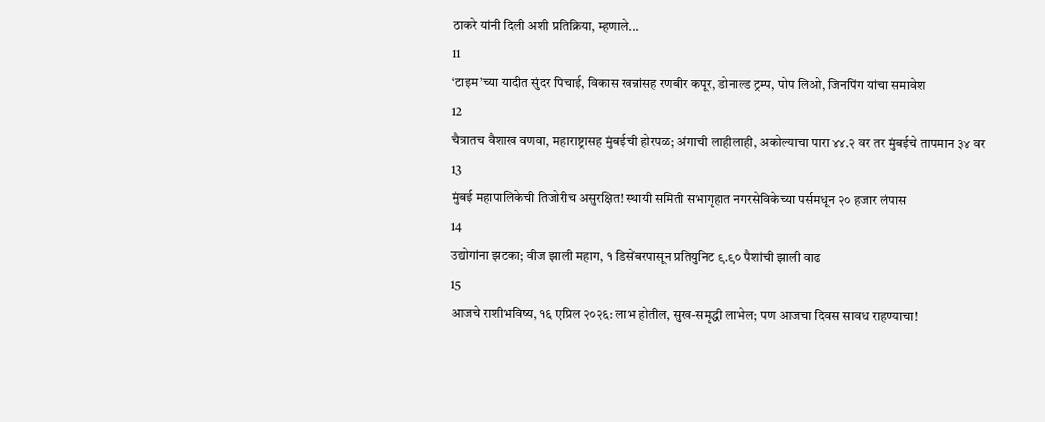ठाकरे यांनी दिली अशी प्रतिक्रिया, म्हणाले...
11
‘टाइम’च्या यादीत सुंदर पिचाई, विकास खन्नांसह रणबीर कपूर, डोनाल्ड ट्रम्प, पोप लिओ, जिनपिंग यांचा समावेश
12
चैत्रातच वैशाख वणवा, महाराष्ट्रासह मुंबईची होरपळ; अंगाची लाहीलाही, अकोल्याचा पारा ४४.२ वर तर मुंबईचे तापमान ३४ वर
13
मुंबई महापालिकेची तिजोरीच असुरक्षित! स्थायी समिती सभागृहात नगरसेविकेच्या पर्समधून २० हजार लंपास
14
उद्योगांना झटका; वीज झाली महाग, १ डिसेंबरपासून प्रतियुनिट ९.९० पैशांची झाली वाढ
15
आजचे राशीभविष्य, १६ एप्रिल २०२६: लाभ होतील, सुख-समृद्धी लाभेल; पण आजचा दिवस सावध राहण्याचा!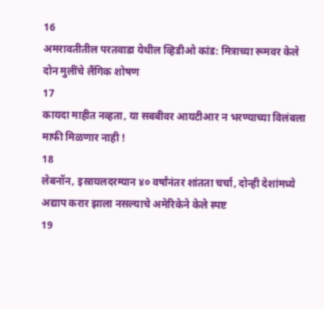16
अमरावतीतील परतवाडा येथील व्हिडीओ कांड: मित्राच्या रूमवर केले दोन मुलींचे लैंगिक शोषण
17
कायदा माहीत नव्हता, या सबबीवर आयटीआर न भरण्याच्या विलंबला माफी मिळणार नाही !
18
लेबनॉन, इस्रायलदरम्यान ४० वर्षांनंतर शांतता चर्चा, दोन्ही देशांमध्ये अद्याप करार झाला नसल्याचे अमेरिकेने केले स्पष्ट
19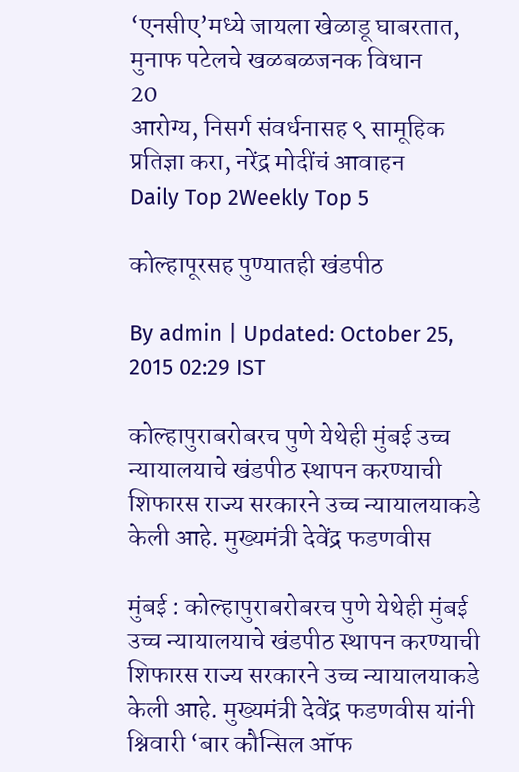‘एनसीए’मध्ये जायला खेळाडू घाबरतात, मुनाफ पटेलचे खळबळजनक विधान
20
आरोग्य, निसर्ग संवर्धनासह ९ सामूहिक प्रतिज्ञा करा, नरेंद्र मोदींचं आवाहन
Daily Top 2Weekly Top 5

कोल्हापूरसह पुण्यातही खंडपीठ

By admin | Updated: October 25, 2015 02:29 IST

कोल्हापुराबरोबरच पुणे येथेही मुंबई उच्च न्यायालयाचे खंडपीठ स्थापन करण्याची शिफारस राज्य सरकारने उच्च न्यायालयाकडे केली आहे. मुख्यमंत्री देवेंद्र फडणवीस

मुंबई : कोल्हापुराबरोबरच पुणे येथेही मुंबई उच्च न्यायालयाचे खंडपीठ स्थापन करण्याची शिफारस राज्य सरकारने उच्च न्यायालयाकडे केली आहे. मुख्यमंत्री देवेंद्र फडणवीस यांनी श्निवारी ‘बार कौन्सिल ऑफ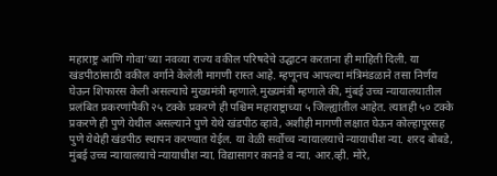महाराष्ट्र आणि गोवा’च्या नवव्या राज्य वकील परिषदेचे उद्घाटन करताना ही माहिती दिली. या खंडपीठांसाठी वकील वर्गाने केलेली मागणी रास्त आहे. म्हणूनच आपल्या मंत्रिमंडळाने तसा निर्णय घेऊन शिफारस केली असल्याचे मुख्यमंत्री म्हणाले.मुख्यमंत्री म्हणाले की, मुंबई उच्च न्यायालयातील प्रलंबित प्रकरणांपैकी २५ टक्के प्रकरणे ही पश्चिम महाराष्ट्राच्या ५ जिल्ह्यांतील आहेत. त्यातही ५० टक्के प्रकरणे ही पुणे येथील असल्याने पुणे येथे खंडपीठ व्हावे, अशीही मागणी लक्षात घेऊन कोल्हापूरसह पुणे येथेही खंडपीठ स्थापन करण्यात येईल. या वेळी सर्वोच्च न्यायालयाचे न्यायाधीश न्या. शरद बोबडे, मुंबई उच्च न्यायालयाचे न्यायाधीश न्या. विद्यासागर कानडे व न्या. आर.व्ही. मोरे,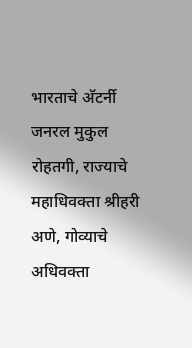भारताचे अ‍ॅटर्नी जनरल मुकुल रोहतगी, राज्याचे महाधिवक्ता श्रीहरी अणे, गोव्याचे अधिवक्ता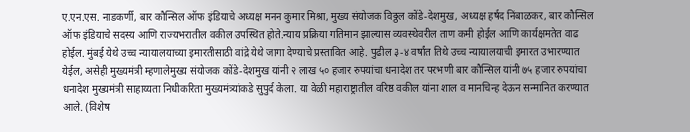ए.एन.एस. नाडकर्णी, बार कौन्सिल ऑफ इंडियाचे अध्यक्ष मनन कुमार मिश्रा, मुख्य संयोजक विठ्ठल कोंडे-देशमुख, अध्यक्ष हर्षद निंबाळकर, बार कौन्सिल ऑफ इंडियाचे सदस्य आणि राज्यभरातील वकील उपस्थित होते.न्याय प्रक्रिया गतिमान झाल्यास व्यवस्थेवरील ताण कमी होईल आणि कार्यक्षमतेत वाढ होईल. मुंबई येथे उच्च न्यायालयाच्या इमारतीसाठी वांद्रे येथे जागा देण्याचे प्रस्तावित आहे. पुढील ३-४ वर्षांत तिथे उच्च न्यायालयाची इमारत उभारण्यात येईल, असेही मुख्यमंत्री म्हणालेमुख्य संयोजक कोंडे-देशमुख यांनी २ लाख ५० हजार रुपयांचा धनादेश तर परभणी बार कौन्सिल यांनी ७५ हजार रुपयांचा धनादेश मुख्यमंत्री साहाय्यता निधीकरिता मुख्यमंत्र्यांकडे सुपुर्द केला. या वेळी महाराष्ट्रातील वरिष्ठ वकील यांना शाल व मानचिन्ह देऊन सन्मानित करण्यात आले. (विशेष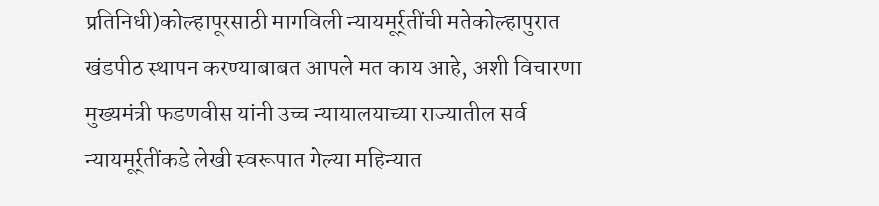प्रतिनिधी)कोल्हापूरसाठी मागविली न्यायमूर्र्तींची मतेकोल्हापुरात खंडपीठ स्थापन करण्याबाबत आपले मत काय आहे, अशी विचारणा मुख्यमंत्री फडणवीस यांनी उच्च न्यायालयाच्या राज्यातील सर्व न्यायमूर्र्तींकडे लेखी स्वरूपात गेल्या महिन्यात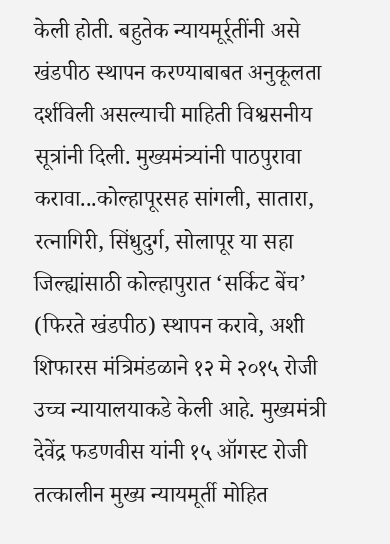केली होती. बहुतेक न्यायमूर्र्तींनी असे खंडपीठ स्थापन करण्याबाबत अनुकूलता दर्शविली असल्याची माहिती विश्वसनीय सूत्रांनी दिली. मुख्यमंत्र्यांनी पाठपुरावा करावा...कोल्हापूरसह सांगली, सातारा, रत्नागिरी, सिंधुदुर्ग, सोलापूर या सहा जिल्ह्यांसाठी कोल्हापुरात ‘सर्किट बेंच’ (फिरते खंडपीठ) स्थापन करावे, अशी शिफारस मंत्रिमंडळाने १२ मे २०१५ रोजी उच्च न्यायालयाकडे केली आहे. मुख्यमंत्री देवेंद्र फडणवीस यांनी १५ ऑगस्ट रोजी तत्कालीन मुख्य न्यायमूर्ती मोहित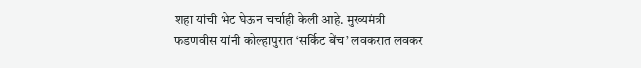शहा यांची भेट घेऊन चर्चाही केली आहे. मुख्यमंत्री फडणवीस यांनी कोल्हापुरात ‘सर्किट बेंच’ लवकरात लवकर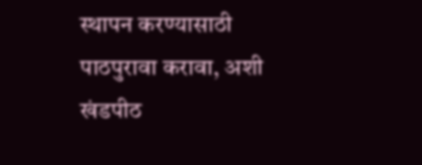स्थापन करण्यासाठी पाठपुरावा करावा, अशी खंडपीठ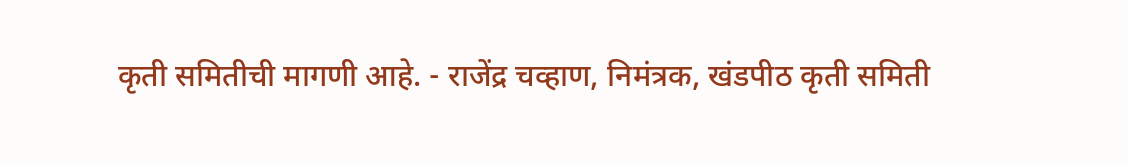कृती समितीची मागणी आहे. - राजेंद्र चव्हाण, निमंत्रक, खंडपीठ कृती समिती